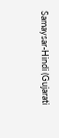Samaysar-Hindi (Gujarati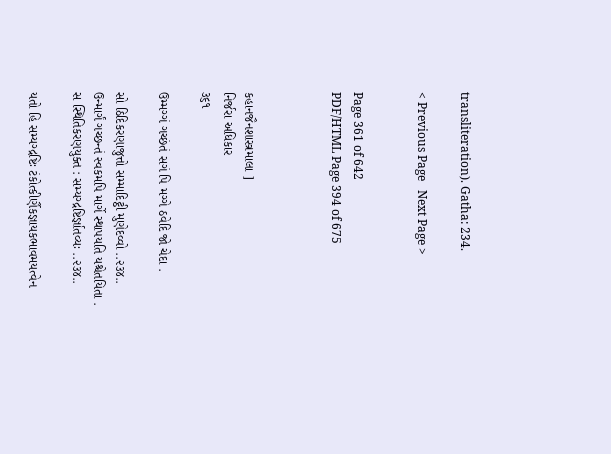transliteration). Gatha: 234.

< Previous Page   Next Page >


Page 361 of 642
PDF/HTML Page 394 of 675



કહાનજૈનશાસ્ત્રમાલા ]
નિર્જરા અધિકાર
૩૬૧

ઉમ્મગ્ગં ગચ્છંતં સગં પિ મગ્ગે ઠવેદિ જો ચેદા .

સો ઠિદિકરણાજુત્તો સમ્માદિટ્ઠી મુણેદવ્વો ..૨૩૪..
ઉન્માર્ગં ગચ્છન્તં સ્વકમપિ માર્ગે સ્થાપયતિ યશ્ચેતયિતા .
સ સ્થિતિકરણયુક્ત : સમ્યગ્દ્રષ્ટિર્જ્ઞાતવ્યઃ ..૨૩૪..

યતો હિ સમ્યગ્દ્રષ્ટિઃ ટંકોત્કીર્ણૈકજ્ઞાયકભાવમયત્વેન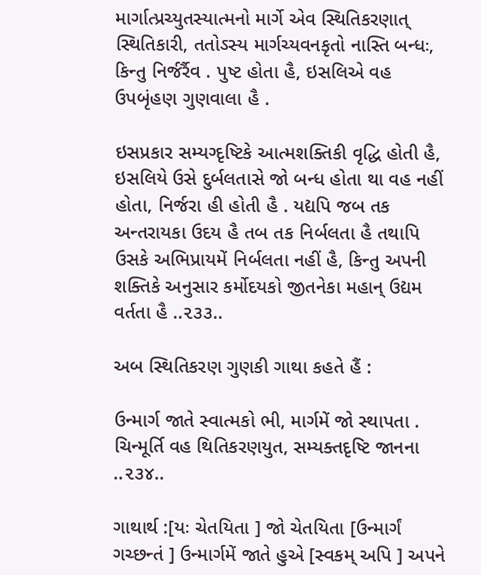માર્ગાત્પ્રચ્યુતસ્યાત્મનો માર્ગે એવ સ્થિતિકરણાત્ સ્થિતિકારી, તતોઽસ્ય માર્ગચ્યવનકૃતો નાસ્તિ બન્ધઃ, કિન્તુ નિર્જર્રૈવ . પુષ્ટ હોતા હૈ, ઇસલિએ વહ ઉપબૃંહણ ગુણવાલા હૈ .

ઇસપ્રકાર સમ્યગ્દૃષ્ટિકે આત્મશક્તિકી વૃદ્ધિ હોતી હૈ, ઇસલિયે ઉસે દુર્બલતાસે જો બન્ધ હોતા થા વહ નહીં હોતા, નિર્જરા હી હોતી હૈ . યદ્યપિ જબ તક અન્તરાયકા ઉદય હૈ તબ તક નિર્બલતા હૈ તથાપિ ઉસકે અભિપ્રાયમેં નિર્બલતા નહીં હૈ, કિન્તુ અપની શક્તિકે અનુસાર કર્મોદયકો જીતનેકા મહાન્ ઉદ્યમ વર્તતા હૈ ..૨૩૩..

અબ સ્થિતિકરણ ગુણકી ગાથા કહતે હૈં :

ઉન્માર્ગ જાતે સ્વાત્મકો ભી, માર્ગમેં જો સ્થાપતા .
ચિન્મૂર્તિ વહ થિતિકરણયુત, સમ્યક્તદૃષ્ટિ જાનના ..૨૩૪..

ગાથાર્થ :[યઃ ચેતયિતા ] જો ચેતયિતા [ઉન્માર્ગં ગચ્છન્તં ] ઉન્માર્ગમેં જાતે હુએ [સ્વકમ્ અપિ ] અપને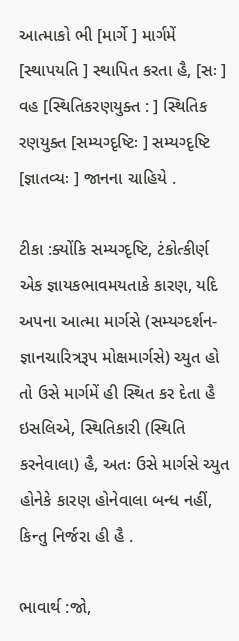આત્માકો ભી [માર્ગે ] માર્ગમેં [સ્થાપયતિ ] સ્થાપિત કરતા હૈ, [સઃ ] વહ [સ્થિતિકરણયુક્ત : ] સ્થિતિક રણયુક્ત [સમ્યગ્દૃષ્ટિઃ ] સમ્યગ્દૃષ્ટિ [જ્ઞાતવ્યઃ ] જાનના ચાહિયે .

ટીકા :ક્યોંકિ સમ્યગ્દૃષ્ટિ, ટંકોત્કીર્ણ એક જ્ઞાયકભાવમયતાકે કારણ, યદિ અપના આત્મા માર્ગસે (સમ્યગ્દર્શન-જ્ઞાનચારિત્રરૂપ મોક્ષમાર્ગસે) ચ્યુત હો તો ઉસે માર્ગમેં હી સ્થિત કર દેતા હૈ ઇસલિએ, સ્થિતિકારી (સ્થિતિ કરનેવાલા) હૈ, અતઃ ઉસે માર્ગસે ચ્યુત હોનેકે કારણ હોનેવાલા બન્ધ નહીં, કિન્તુ નિર્જરા હી હૈ .

ભાવાર્થ :જો,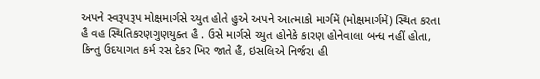અપને સ્વરૂપરૂપ મોક્ષમાર્ગસે ચ્યુત હોતે હુએ અપને આત્માકો માર્ગમેં (મોક્ષમાર્ગમેં) સ્થિત કરતા હૈ વહ સ્થિતિકરણગુણયુક્ત હૈ . ઉસે માર્ગસે ચ્યુત હોનેકે કારણ હોનેવાલા બન્ધ નહીં હોતા, કિન્તુ ઉદયાગત કર્મ રસ દેકર ખિર જાતે હૈં, ઇસલિએ નિર્જરા હી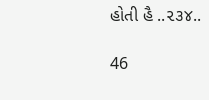હોતી હૈ ..૨૩૪..

46